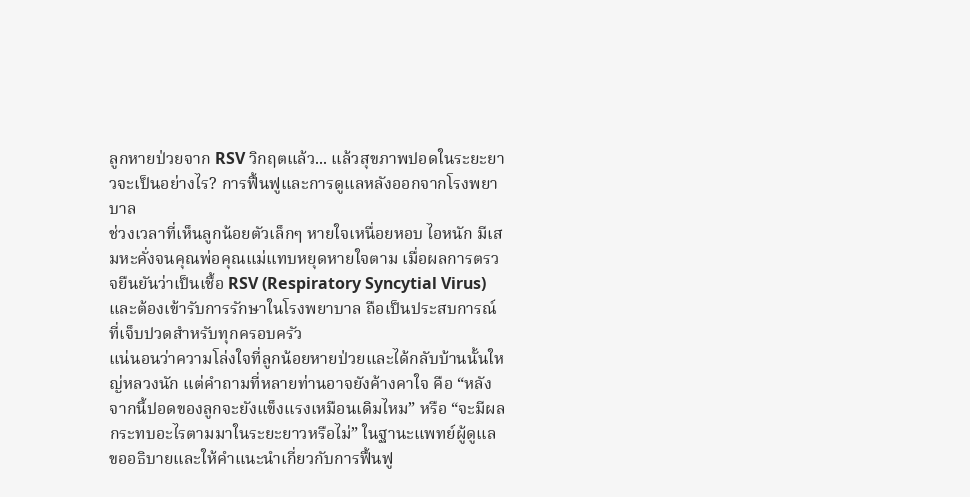ลูกหายป่วยจาก RSV วิกฤตแล้ว... แล้วสุขภาพปอดในระยะยาวจะเป็นอย่างไร? การฟื้นฟูและการดูแลหลังออกจากโรงพยาบาล
ช่วงเวลาที่เห็นลูกน้อยตัวเล็กๆ หายใจเหนื่อยหอบ ไอหนัก มีเสมหะคั่งจนคุณพ่อคุณแม่แทบหยุดหายใจตาม เมื่อผลการตรวจยืนยันว่าเป็นเชื้อ RSV (Respiratory Syncytial Virus) และต้องเข้ารับการรักษาในโรงพยาบาล ถือเป็นประสบการณ์ที่เจ็บปวดสำหรับทุกครอบครัว
แน่นอนว่าความโล่งใจที่ลูกน้อยหายป่วยและได้กลับบ้านนั้นใหญ่หลวงนัก แต่คำถามที่หลายท่านอาจยังค้างคาใจ คือ “หลังจากนี้ปอดของลูกจะยังแข็งแรงเหมือนเดิมไหม” หรือ “จะมีผลกระทบอะไรตามมาในระยะยาวหรือไม่” ในฐานะแพทย์ผู้ดูแล ขออธิบายและให้คำแนะนำเกี่ยวกับการฟื้นฟู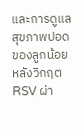และการดูแลสุขภาพปอดของลูกน้อยหลังวิกฤต RSV ผ่า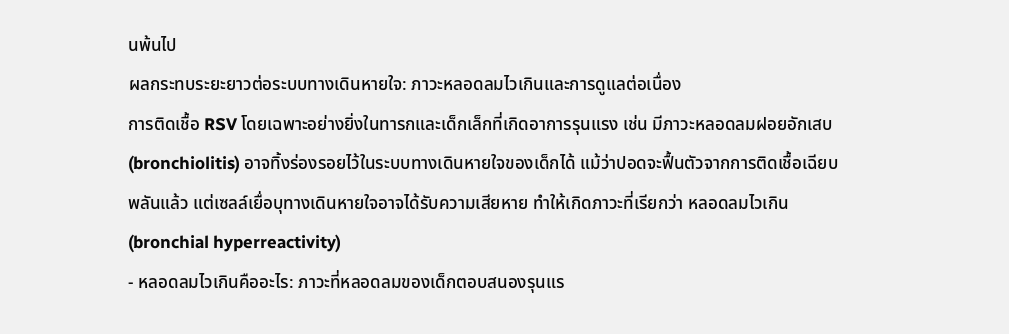นพ้นไป
ผลกระทบระยะยาวต่อระบบทางเดินหายใจ: ภาวะหลอดลมไวเกินและการดูแลต่อเนื่อง
การติดเชื้อ RSV โดยเฉพาะอย่างยิ่งในทารกและเด็กเล็กที่เกิดอาการรุนแรง เช่น มีภาวะหลอดลมฝอยอักเสบ (bronchiolitis) อาจทิ้งร่องรอยไว้ในระบบทางเดินหายใจของเด็กได้ แม้ว่าปอดจะฟื้นตัวจากการติดเชื้อเฉียบพลันแล้ว แต่เซลล์เยื่อบุทางเดินหายใจอาจได้รับความเสียหาย ทำให้เกิดภาวะที่เรียกว่า หลอดลมไวเกิน (bronchial hyperreactivity)
- หลอดลมไวเกินคืออะไร: ภาวะที่หลอดลมของเด็กตอบสนองรุนแร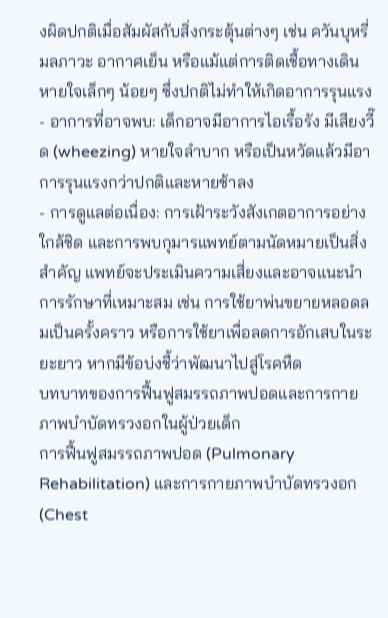งผิดปกติเมื่อสัมผัสกับสิ่งกระตุ้นต่างๆ เช่น ควันบุหรี่ มลภาวะ อากาศเย็น หรือแม้แต่การติดเชื้อทางเดินหายใจเล็กๆ น้อยๆ ซึ่งปกติไม่ทำให้เกิดอาการรุนแรง
- อาการที่อาจพบ: เด็กอาจมีอาการไอเรื้อรัง มีเสียงวี๊ด (wheezing) หายใจลำบาก หรือเป็นหวัดแล้วมีอาการรุนแรงกว่าปกติและหายช้าลง
- การดูแลต่อเนื่อง: การเฝ้าระวังสังเกตอาการอย่างใกล้ชิด และการพบกุมารแพทย์ตามนัดหมายเป็นสิ่งสำคัญ แพทย์จะประเมินความเสี่ยงและอาจแนะนำการรักษาที่เหมาะสม เช่น การใช้ยาพ่นขยายหลอดลมเป็นครั้งคราว หรือการใช้ยาเพื่อลดการอักเสบในระยะยาว หากมีข้อบ่งชี้ว่าพัฒนาไปสู่โรคหืด
บทบาทของการฟื้นฟูสมรรถภาพปอดและการกายภาพบำบัดทรวงอกในผู้ป่วยเด็ก
การฟื้นฟูสมรรถภาพปอด (Pulmonary Rehabilitation) และการกายภาพบำบัดทรวงอก (Chest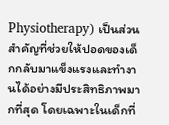Physiotherapy) เป็นส่วนสำคัญที่ช่วยให้ปอดของเด็กกลับมาแข็งแรงและทำงานได้อย่างมีประสิทธิภาพมากที่สุด โดยเฉพาะในเด็กที่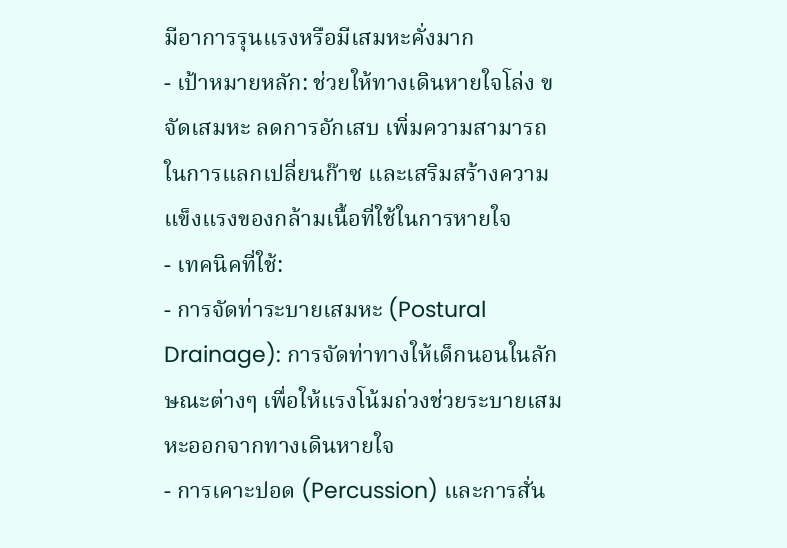มีอาการรุนแรงหรือมีเสมหะคั่งมาก
- เป้าหมายหลัก: ช่วยให้ทางเดินหายใจโล่ง ขจัดเสมหะ ลดการอักเสบ เพิ่มความสามารถในการแลกเปลี่ยนก๊าซ และเสริมสร้างความแข็งแรงของกล้ามเนื้อที่ใช้ในการหายใจ
- เทคนิคที่ใช้:
- การจัดท่าระบายเสมหะ (Postural Drainage): การจัดท่าทางให้เด็กนอนในลักษณะต่างๆ เพื่อให้แรงโน้มถ่วงช่วยระบายเสมหะออกจากทางเดินหายใจ
- การเคาะปอด (Percussion) และการสั่น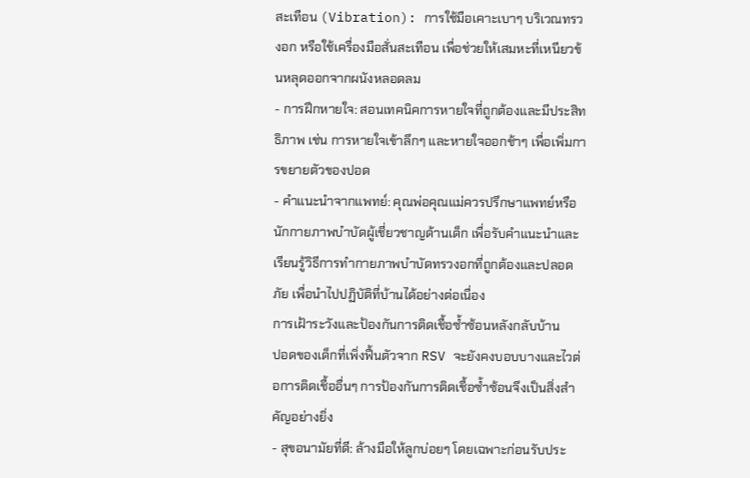สะเทือน (Vibration): การใช้มือเคาะเบาๆ บริเวณทรวงอก หรือใช้เครื่องมือสั่นสะเทือน เพื่อช่วยให้เสมหะที่เหนียวข้นหลุดออกจากผนังหลอดลม
- การฝึกหายใจ: สอนเทคนิคการหายใจที่ถูกต้องและมีประสิทธิภาพ เช่น การหายใจเข้าลึกๆ และหายใจออกช้าๆ เพื่อเพิ่มการขยายตัวของปอด
- คำแนะนำจากแพทย์: คุณพ่อคุณแม่ควรปรึกษาแพทย์หรือนักกายภาพบำบัดผู้เชี่ยวชาญด้านเด็ก เพื่อรับคำแนะนำและเรียนรู้วิธีการทำกายภาพบำบัดทรวงอกที่ถูกต้องและปลอดภัย เพื่อนำไปปฏิบัติที่บ้านได้อย่างต่อเนื่อง
การเฝ้าระวังและป้องกันการติดเชื้อซ้ำซ้อนหลังกลับบ้าน
ปอดของเด็กที่เพิ่งฟื้นตัวจาก RSV จะยังคงบอบบางและไวต่อการติดเชื้ออื่นๆ การป้องกันการติดเชื้อซ้ำซ้อนจึงเป็นสิ่งสำคัญอย่างยิ่ง
- สุขอนามัยที่ดี: ล้างมือให้ลูกบ่อยๆ โดยเฉพาะก่อนรับประ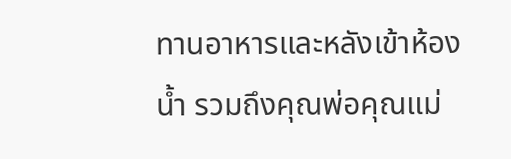ทานอาหารและหลังเข้าห้องน้ำ รวมถึงคุณพ่อคุณแม่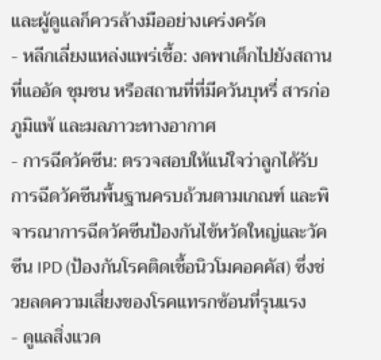และผู้ดูแลก็ควรล้างมืออย่างเคร่งครัด
- หลีกเลี่ยงแหล่งแพร่เชื้อ: งดพาเด็กไปยังสถานที่แออัด ชุมชน หรือสถานที่ที่มีควันบุหรี่ สารก่อภูมิแพ้ และมลภาวะทางอากาศ
- การฉีดวัคซีน: ตรวจสอบให้แน่ใจว่าลูกได้รับการฉีดวัคซีนพื้นฐานครบถ้วนตามเกณฑ์ และพิจารณาการฉีดวัคซีนป้องกันไข้หวัดใหญ่และวัคซีน IPD (ป้องกันโรคติดเชื้อนิวโมคอคคัส) ซึ่งช่วยลดความเสี่ยงของโรคแทรกซ้อนที่รุนแรง
- ดูแลสิ่งแวด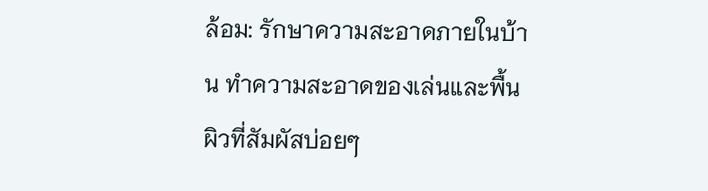ล้อม: รักษาความสะอาดภายในบ้าน ทำความสะอาดของเล่นและพื้นผิวที่สัมผัสบ่อยๆ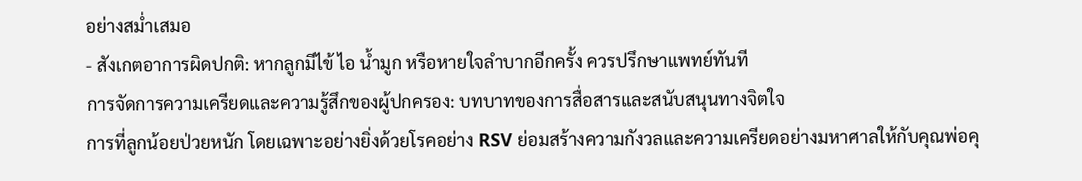อย่างสม่ำเสมอ
- สังเกตอาการผิดปกติ: หากลูกมีไข้ ไอ น้ำมูก หรือหายใจลำบากอีกครั้ง ควรปรึกษาแพทย์ทันที
การจัดการความเครียดและความรู้สึกของผู้ปกครอง: บทบาทของการสื่อสารและสนับสนุนทางจิตใจ
การที่ลูกน้อยป่วยหนัก โดยเฉพาะอย่างยิ่งด้วยโรคอย่าง RSV ย่อมสร้างความกังวลและความเครียดอย่างมหาศาลให้กับคุณพ่อคุ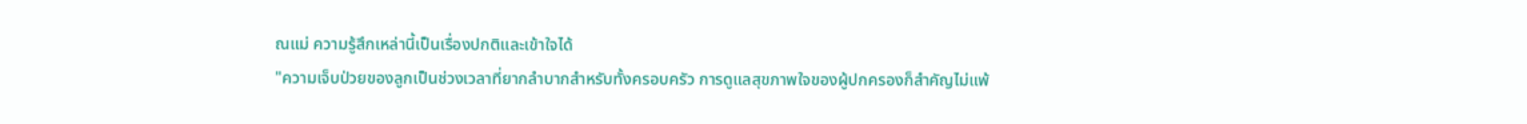ณแม่ ความรู้สึกเหล่านี้เป็นเรื่องปกติและเข้าใจได้
"ความเจ็บป่วยของลูกเป็นช่วงเวลาที่ยากลำบากสำหรับทั้งครอบครัว การดูแลสุขภาพใจของผู้ปกครองก็สำคัญไม่แพ้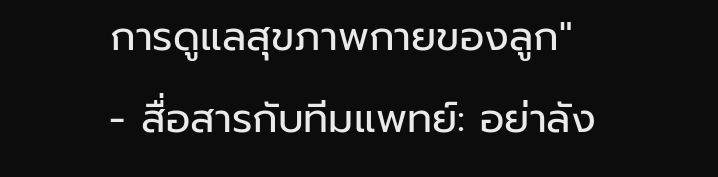การดูแลสุขภาพกายของลูก"
- สื่อสารกับทีมแพทย์: อย่าลัง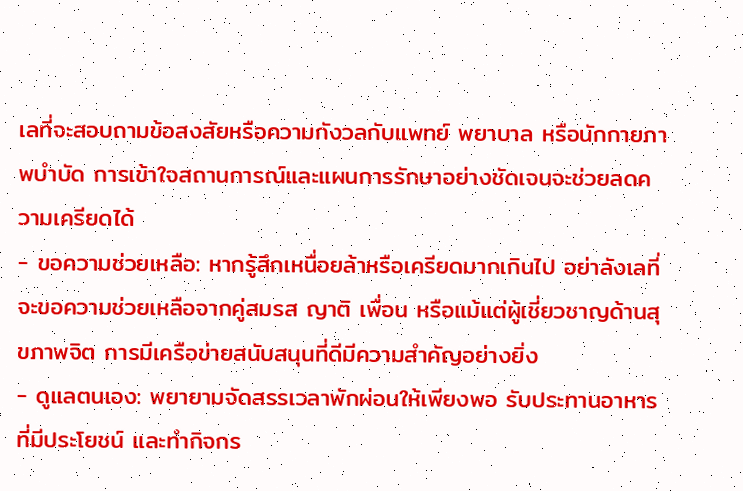เลที่จะสอบถามข้อสงสัยหรือความกังวลกับแพทย์ พยาบาล หรือนักกายภาพบำบัด การเข้าใจสถานการณ์และแผนการรักษาอย่างชัดเจนจะช่วยลดความเครียดได้
- ขอความช่วยเหลือ: หากรู้สึกเหนื่อยล้าหรือเครียดมากเกินไป อย่าลังเลที่จะขอความช่วยเหลือจากคู่สมรส ญาติ เพื่อน หรือแม้แต่ผู้เชี่ยวชาญด้านสุขภาพจิต การมีเครือข่ายสนับสนุนที่ดีมีความสำคัญอย่างยิ่ง
- ดูแลตนเอง: พยายามจัดสรรเวลาพักผ่อนให้เพียงพอ รับประทานอาหารที่มีประโยชน์ และทำกิจกร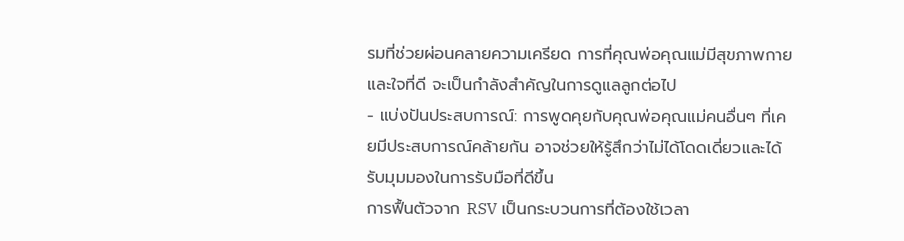รมที่ช่วยผ่อนคลายความเครียด การที่คุณพ่อคุณแม่มีสุขภาพกายและใจที่ดี จะเป็นกำลังสำคัญในการดูแลลูกต่อไป
- แบ่งปันประสบการณ์: การพูดคุยกับคุณพ่อคุณแม่คนอื่นๆ ที่เคยมีประสบการณ์คล้ายกัน อาจช่วยให้รู้สึกว่าไม่ได้โดดเดี่ยวและได้รับมุมมองในการรับมือที่ดีขึ้น
การฟื้นตัวจาก RSV เป็นกระบวนการที่ต้องใช้เวลา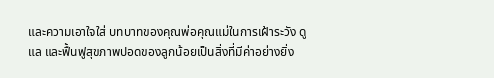และความเอาใจใส่ บทบาทของคุณพ่อคุณแม่ในการเฝ้าระวัง ดูแล และฟื้นฟูสุขภาพปอดของลูกน้อยเป็นสิ่งที่มีค่าอย่างยิ่ง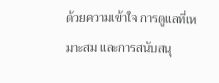ด้วยความเข้าใจ การดูแลที่เหมาะสม และการสนับสนุ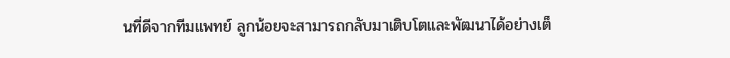นที่ดีจากทีมแพทย์ ลูกน้อยจะสามารถกลับมาเติบโตและพัฒนาได้อย่างเต็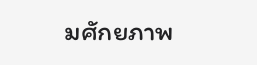มศักยภาพ